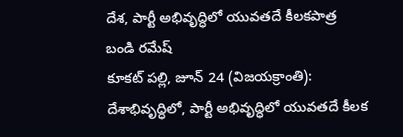దేశ, పార్టీ అభివృద్ధిలో యువతదే కీలకపాత్ర
బండి రమేష్
కూకట్ పల్లి, జూన్ 24 (విజయక్రాంతి): దేశాభివృద్ధిలో, పార్టీ అభివృద్ధిలో యువతదే కీలక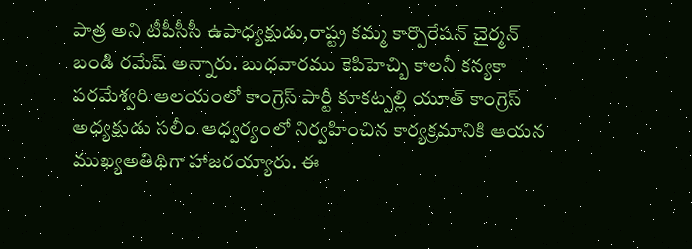పాత్ర అని టీపీసీసీ ఉపాధ్యక్షుడు,రాష్ట్ర కమ్మ కార్పొరేషన్ చైర్మన్ బండి రమేష్ అన్నారు. బుధవారము కెపిహెచ్బి కాలనీ కన్యకా పరమేశ్వరి ఆలయంలో కాంగ్రెస్ పార్టీ కూకట్పల్లి యూత్ కాంగ్రెస్ అధ్యక్షుడు సలీం ఆధ్వర్యంలో నిర్వహించిన కార్యక్రమానికి ఆయన ముఖ్యఅతిథిగా హాజరయ్యారు. ఈ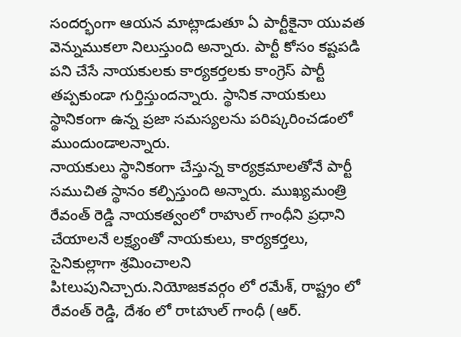సందర్భంగా ఆయన మాట్లాడుతూ ఏ పార్టీకైనా యువత వెన్నుముకలా నిలుస్తుంది అన్నారు. పార్టీ కోసం కష్టపడి పని చేసే నాయకులకు కార్యకర్తలకు కాంగ్రెస్ పార్టీ తప్పకుండా గుర్తిస్తుందన్నారు. స్థానిక నాయకులు స్థానికంగా ఉన్న ప్రజా సమస్యలను పరిష్కరించడంలో ముందుండాలన్నారు.
నాయకులు స్థానికంగా చేస్తున్న కార్యక్రమాలతోనే పార్టీ సముచిత స్థానం కల్పిస్తుంది అన్నారు. ముఖ్యమంత్రి రేవంత్ రెడ్డి నాయకత్వంలో రాహుల్ గాంధీని ప్రధాని చేయాలనే లక్ష్యంతో నాయకులు, కార్యకర్తలు, సైనికుల్లాగా శ్రమించాలని పిtలుపునిచ్చారు.నియోజకవర్గం లో రమేశ్, రాష్ట్రం లో రేవంత్ రెడ్డి, దేశం లో రాtహుల్ గాంధీ (ఆర్.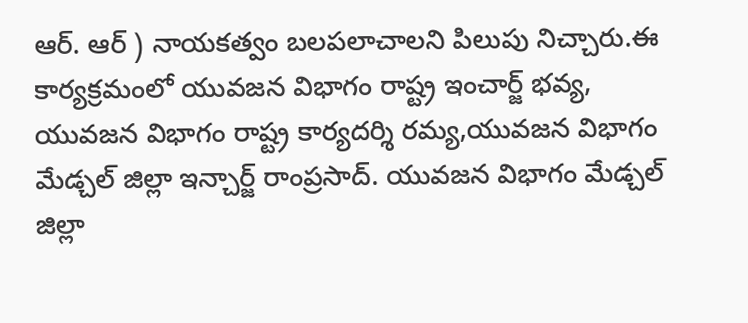ఆర్. ఆర్ ) నాయకత్వం బలపలాచాలని పిలుపు నిచ్చారు.ఈ కార్యక్రమంలో యువజన విభాగం రాష్ట్ర ఇంచార్జ్ భవ్య, యువజన విభాగం రాష్ట్ర కార్యదర్శి రమ్య,యువజన విభాగం మేడ్చల్ జిల్లా ఇన్చార్జ్ రాంప్రసాద్. యువజన విభాగం మేడ్చల్ జిల్లా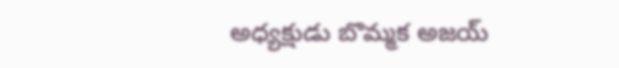అధ్యక్షుడు బొమ్మక అజయ్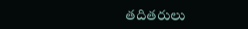తదితరులు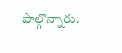పాల్గొన్నారు.